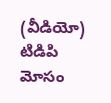(వీడియో) టిడిపి మోసం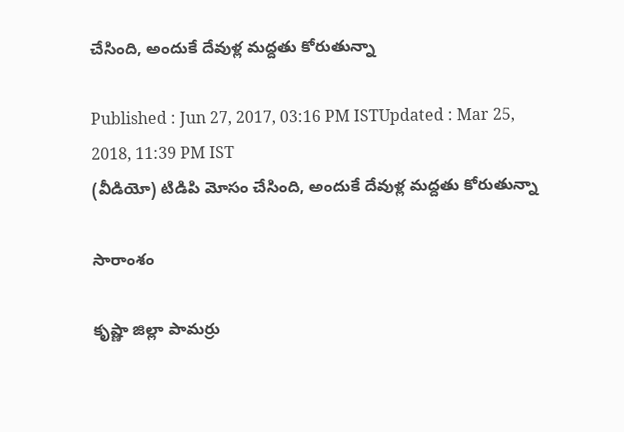చేసింది, అందుకే దేవుళ్ల మద్దతు కోరుతున్నా

Published : Jun 27, 2017, 03:16 PM ISTUpdated : Mar 25, 2018, 11:39 PM IST
(వీడియో) టిడిపి మోసం చేసింది, అందుకే దేవుళ్ల మద్దతు కోరుతున్నా

సారాంశం

కృష్ణా జిల్లా పామర్రు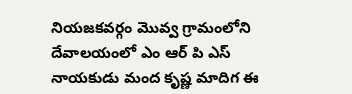నియజకవర్గం మొవ్వ గ్రామంలోని దేవాలయంలో ఎం ఆర్ పి ఎస్ నాయకుడు మంద కృష్ణ మాదిగ ఈ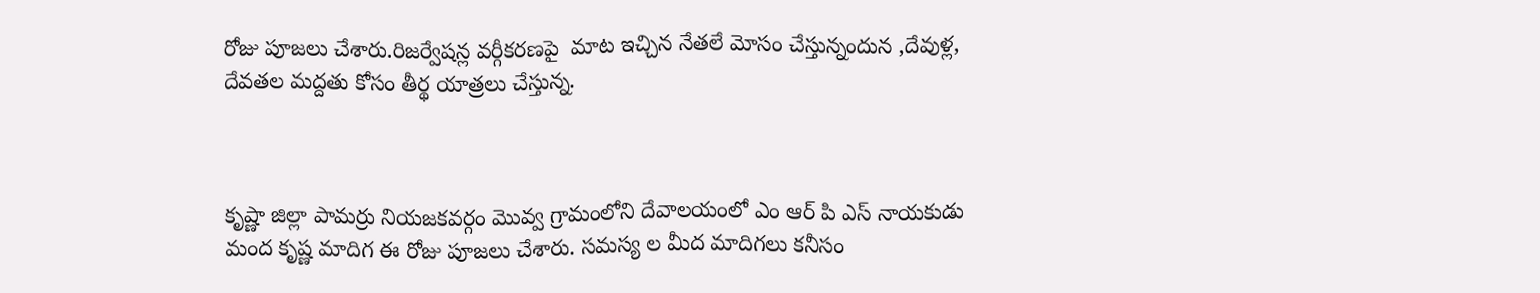రోజు పూజలు చేశారు.రిజర్వేషన్ల వర్గీకరణపై  మాట ఇచ్చిన నేతలే మోసం చేస్తున్నందున ,దేవుళ్ల, దేవతల మద్దతు కోసం తీర్థ యాత్రలు చేస్తున్న.



కృష్ణా జిల్లా పామర్రు నియజకవర్గం మొవ్వ గ్రామంలోని దేవాలయంలో ఎం ఆర్ పి ఎస్ నాయకుడు మంద కృష్ణ మాదిగ ఈ రోజు పూజలు చేశారు. సమస్య ల మీద మాదిగలు కనీసం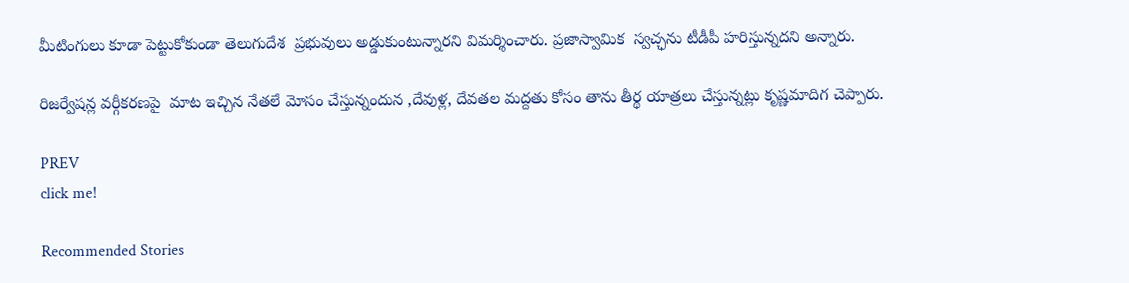మీటింగులు కూడా పెట్టుకోకుండా తెలుగుదేశ  ప్రభువులు అడ్డుకుంటున్నారని విమర్శించారు. ప్రజాస్వామిక  స్వచ్ఛను టీడీపీ హరిస్తున్నదని అన్నారు.

రిజర్వేషన్ల వర్గీకరణపై  మాట ఇచ్చిన నేతలే మోసం చేస్తున్నందున ,దేవుళ్ల, దేవతల మద్దతు కోసం తాను తీర్థ యాత్రలు చేస్తున్నట్లు కృష్ణమాదిగ చెప్పారు.

PREV
click me!

Recommended Stories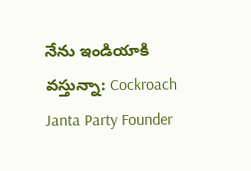నేను ఇండియాకి వస్తున్నా: Cockroach Janta Party Founder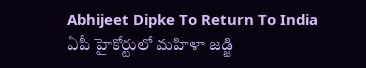Abhijeet Dipke To Return To India
ఏపీ హైకోర్టులో మహిళా జడ్జి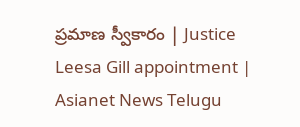ప్రమాణ స్వీకారం | Justice Leesa Gill appointment | Asianet News Telugu